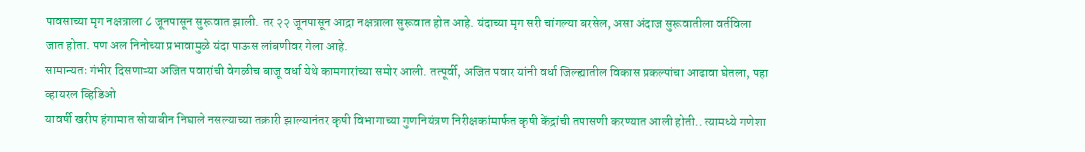पावसाच्या मृग नक्षत्राला ८ जूनपासून सुरूवात झाली. तर २२ जूनपासून आद्रा नक्षत्राला सुरूवात होत आहे. यंदाच्या मृग सरी चांगल्या बरसेल, असा अंदाज सुरूवातीला वर्तविला जात होता. पण अल निनोच्या प्रभावामुळे यंदा पाऊस लांबणीवर गेला आहे.
सामान्यतः गंभीर दिसणाऱ्या अजित पवारांची वेगळीच बाजू वर्धा येथे कामगारांच्या समोर आली. तत्पूर्वी, अजित पवार यांनी वर्धा जिल्ह्यातील विकास प्रकल्पांचा आढावा घेतला, पहा व्हायरल व्हिडिओ
यावर्षी खरीप हंगामात सोयाबीन निघाले नसल्याच्या तक्रारी झाल्यानंतर कृषी विभागाच्या गुणनियंत्रण निरीक्षकांमार्फत कृषी केंद्रांची तपासणी करण्यात आली होती.. त्यामध्ये गणेशा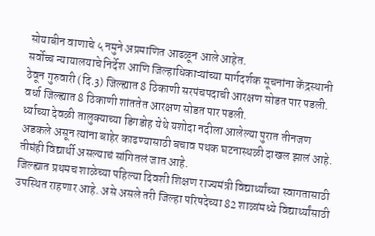सोयाबीन वाणाचे ५ नमुने अप्रमाणित आढळून आले आहेत.
सर्वोच्च न्यायालयाचे निर्देश आणि जिल्हाधिकाऱ्यांच्या मार्गदर्शक सूचनांना केंद्रस्थानी ठेवून गुरुवारी (दि.3) जिल्ह्यात 8 ठिकाणी सरपंचपदाची आरक्षण सोडत पार पडली. वर्धा जिल्ह्यात 8 ठिकाणी शांततेत आरक्षण सोडत पार पडली.
र्ध्याच्या देवळी तालुक्याच्या डिगडोह येथे यशोदा नदीला आलेल्या पुरात तीनजण अडकले असून त्यांना बाहेर काढण्यासाठी बचाव पथक घटनास्थळी दाखल झालं आहे. तीघंही विद्यार्थी असल्याचं सांगितलं जात आहे.
जिल्ह्यात प्रथमच शाळेच्या पहिल्या दिवशी शिक्षण राज्यमंत्री विद्यार्थ्यांच्या स्वागतासाठी उपस्थित राहणार आहे. असे असले तरी जिल्हा परिषदेच्या 82 शाळांमध्ये विद्यार्थ्यांसाठी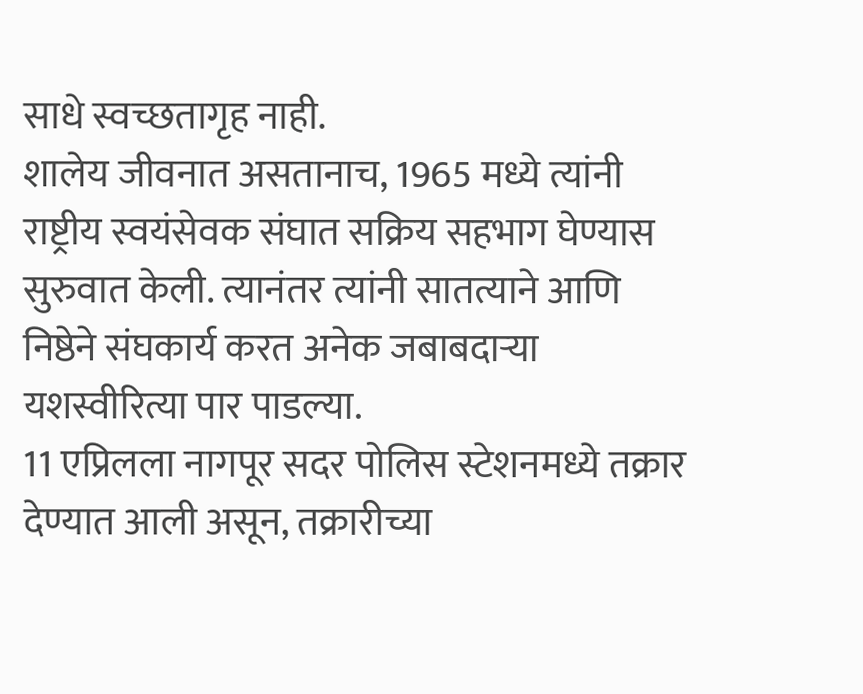साधे स्वच्छतागृह नाही.
शालेय जीवनात असतानाच, 1965 मध्ये त्यांनी राष्ट्रीय स्वयंसेवक संघात सक्रिय सहभाग घेण्यास सुरुवात केली. त्यानंतर त्यांनी सातत्याने आणि निष्ठेने संघकार्य करत अनेक जबाबदाऱ्या यशस्वीरित्या पार पाडल्या.
11 एप्रिलला नागपूर सदर पोलिस स्टेशनमध्ये तक्रार देण्यात आली असून, तक्रारीच्या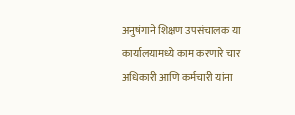अनुषंगाने शिक्षण उपसंचालक या कार्यालयामध्ये काम करणारे चार अधिकारी आणि कर्मचारी यांना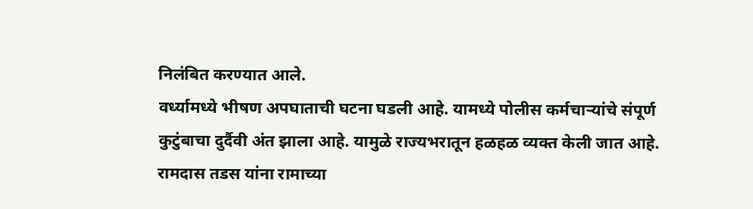निलंबित करण्यात आले.
वर्ध्यामध्ये भीषण अपघाताची घटना घडली आहे. यामध्ये पोलीस कर्मचाऱ्यांचे संपूर्ण कुटुंबाचा दुर्दैवी अंत झाला आहे. यामुळे राज्यभरातून हळहळ व्यक्त केली जात आहे.
रामदास तडस यांना रामाच्या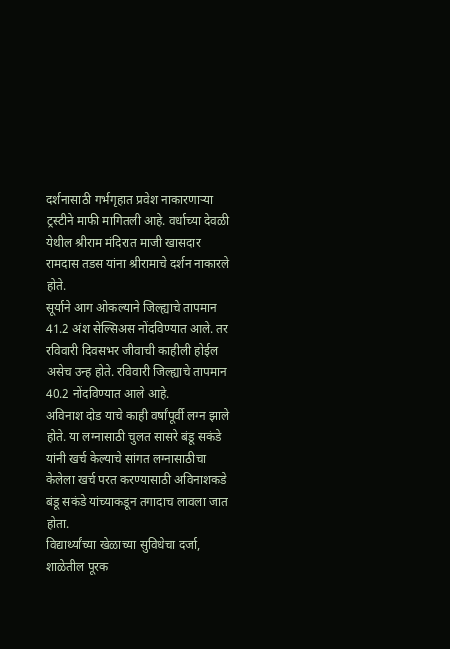दर्शनासाठी गर्भगृहात प्रवेश नाकारणाऱ्या ट्रस्टीने माफी मागितली आहे. वर्धाच्या देवळी येथील श्रीराम मंदिरात माजी खासदार रामदास तडस यांना श्रीरामाचे दर्शन नाकारले होते.
सूर्याने आग ओकल्याने जिल्ह्याचे तापमान 41.2 अंश सेल्सिअस नोंदविण्यात आले. तर रविवारी दिवसभर जीवाची काहीली होईल असेच उन्ह होते. रविवारी जिल्ह्याचे तापमान 40.2 नोंदविण्यात आले आहे.
अविनाश दोड याचे काही वर्षांपूर्वी लग्न झाले होते. या लग्नासाठी चुलत सासरे बंडू सकंडे यांनी खर्च केल्याचे सांगत लग्नासाठीचा केलेला खर्च परत करण्यासाठी अविनाशकडे बंडू सकंडे यांच्याकडून तगादाच लावला जात होता.
विद्यार्थ्यांच्या खेळाच्या सुविधेचा दर्जा, शाळेतील पूरक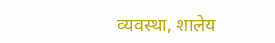व्यवस्था, शालेय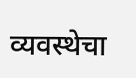व्यवस्थेचा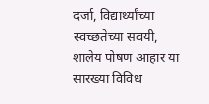दर्जा, विद्यार्थ्यांच्या स्वच्छतेच्या सवयी, शालेय पोषण आहार या सारख्या विविध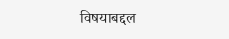विषयाबद्दल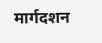मार्गदशन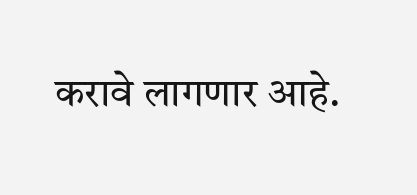करावे लागणार आहे.